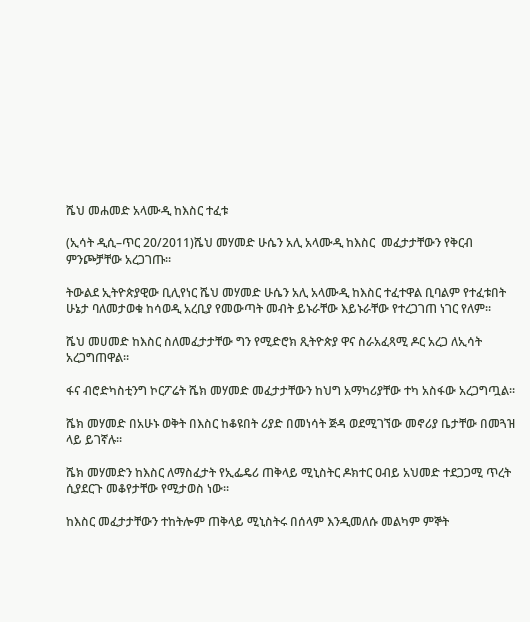ሼህ መሐመድ አላሙዲ ከእስር ተፈቱ

(ኢሳት ዲሲ–ጥር 20/2011)ሼህ መሃመድ ሁሴን አሊ አላሙዲ ከእስር  መፈታታቸውን የቅርብ ምንጮቻቸው አረጋገጡ።

ትውልደ ኢትዮጵያዊው ቢሊየነር ሼህ መሃመድ ሁሴን አሊ አላሙዲ ከእስር ተፈተዋል ቢባልም የተፈቱበት ሁኔታ ባለመታወቁ ከሳወዲ አረቢያ የመውጣት መብት ይኑራቸው እይኑራቸው የተረጋገጠ ነገር የለም።

ሼህ መሀመድ ከእስር ስለመፈታታቸው ግን የሚድሮክ ጺትዮጵያ ዋና ስራአፈጻሚ ዶር አረጋ ለኢሳት አረጋግጠዋል።

ፋና ብሮድካስቲንግ ኮርፖሬት ሼክ መሃመድ መፈታታቸውን ከህግ አማካሪያቸው ተካ አስፋው አረጋግጧል፡፡

ሼክ መሃመድ በአሁኑ ወቅት በእስር ከቆዩበት ሪያድ በመነሳት ጅዳ ወደሚገኘው መኖሪያ ቤታቸው በመጓዝ ላይ ይገኛሉ፡፡

ሼክ መሃመድን ከእስር ለማስፈታት የኢፌዴሪ ጠቅላይ ሚኒስትር ዶክተር ዐብይ አህመድ ተደጋጋሚ ጥረት ሲያደርጉ መቆየታቸው የሚታወስ ነው፡፡

ከእስር መፈታታቸውን ተከትሎም ጠቅላይ ሚኒስትሩ በሰላም እንዲመለሱ መልካም ምኞት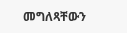መግለጻቸውን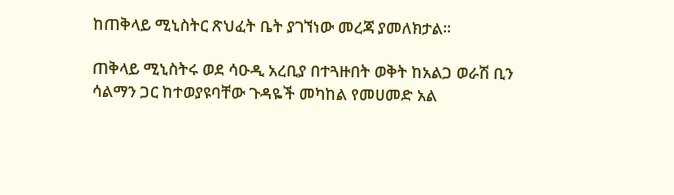ከጠቅላይ ሚኒስትር ጽህፈት ቤት ያገኘነው መረጃ ያመለክታል።

ጠቅላይ ሚኒስትሩ ወደ ሳዑዲ አረቢያ በተጓዙበት ወቅት ከአልጋ ወራሽ ቢን ሳልማን ጋር ከተወያዩባቸው ጉዳዬች መካከል የመሀመድ አል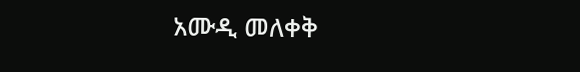አሙዲ መለቀቅ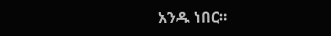አንዱ ነበር።